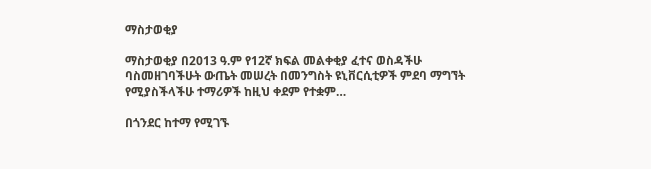ማስታወቂያ

ማስታወቂያ በ2013 ዓ.ም የ12ኛ ክፍል መልቀቂያ ፈተና ወስዳችሁ ባስመዘገባችሁት ውጤት መሠረት በመንግስት ዩኒቨርሲቲዎች ምደባ ማግኘት የሚያስችላችሁ ተማሪዎች ከዚህ ቀደም የተቋም…

በጎንደር ከተማ የሚገኙ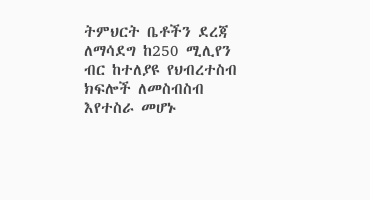ትምህርት ቤቶችን ደረጃ ለማሳደግ ከ250 ሚሊየን ብር ከተለያዩ የህብረተስብ ክፍሎች ለመስብስብ እየተስራ መሆኑ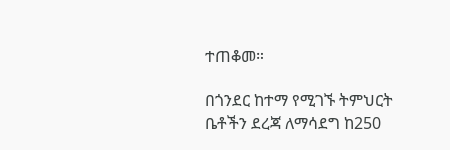ተጠቆመ።

በጎንደር ከተማ የሚገኙ ትምህርት ቤቶችን ደረጃ ለማሳደግ ከ250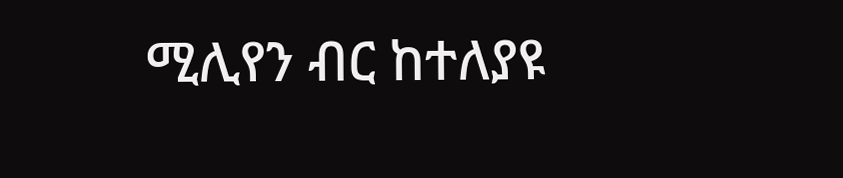ሚሊየን ብር ከተለያዩ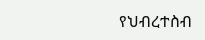የህብረተስብ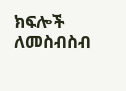ክፍሎች ለመስብስብ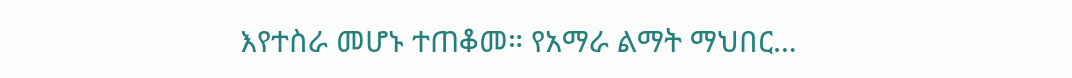እየተስራ መሆኑ ተጠቆመ። የአማራ ልማት ማህበር…